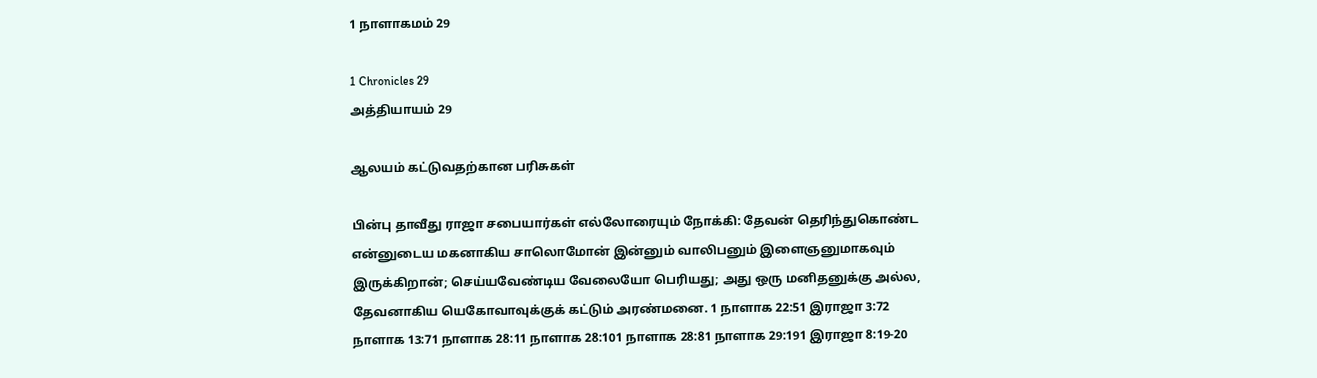1 நாளாகமம் 29

1 Chronicles 29
அத்தியாயம் 29

ஆலயம் கட்டுவதற்கான பரிசுகள்

பின்பு தாவீது ராஜா சபையார்கள் எல்லோரையும் நோக்கி: தேவன் தெரிந்துகொண்ட என்னுடைய மகனாகிய சாலொமோன் இன்னும் வாலிபனும் இளைஞனுமாகவும் இருக்கிறான்; செய்யவேண்டிய வேலையோ பெரியது; அது ஒரு மனிதனுக்கு அல்ல, தேவனாகிய யெகோவாவுக்குக் கட்டும் அரண்மனை. 1 நாளாக 22:51 இராஜா 3:72 நாளாக 13:71 நாளாக 28:11 நாளாக 28:101 நாளாக 28:81 நாளாக 29:191 இராஜா 8:19-20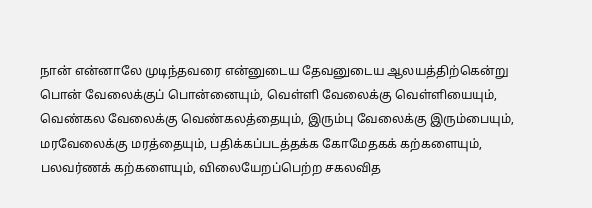நான் என்னாலே முடிந்தவரை என்னுடைய தேவனுடைய ஆலயத்திற்கென்று பொன் வேலைக்குப் பொன்னையும், வெள்ளி வேலைக்கு வெள்ளியையும், வெண்கல வேலைக்கு வெண்கலத்தையும், இரும்பு வேலைக்கு இரும்பையும், மரவேலைக்கு மரத்தையும், பதிக்கப்படத்தக்க கோமேதகக் கற்களையும், பலவர்ணக் கற்களையும், விலையேறப்பெற்ற சகலவித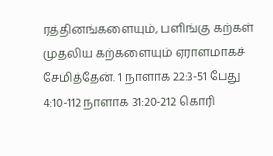ரத்தினங்களையும், பளிங்கு கற்கள் முதலிய கற்களையும் ஏராளமாகச் சேமித்தேன். 1 நாளாக 22:3-51 பேது 4:10-112 நாளாக 31:20-212 கொரி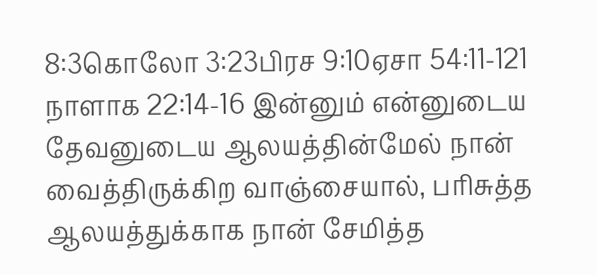8:3கொலோ 3:23பிரச 9:10ஏசா 54:11-121 நாளாக 22:14-16 இன்னும் என்னுடைய தேவனுடைய ஆலயத்தின்மேல் நான் வைத்திருக்கிற வாஞ்சையால், பரிசுத்த ஆலயத்துக்காக நான் சேமித்த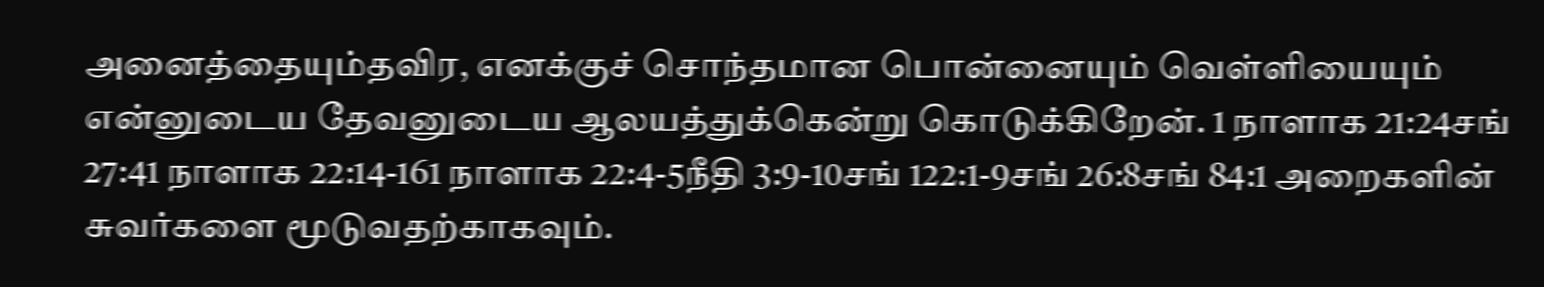அனைத்தையும்தவிர, எனக்குச் சொந்தமான பொன்னையும் வெள்ளியையும் என்னுடைய தேவனுடைய ஆலயத்துக்கென்று கொடுக்கிறேன். 1 நாளாக 21:24சங் 27:41 நாளாக 22:14-161 நாளாக 22:4-5நீதி 3:9-10சங் 122:1-9சங் 26:8சங் 84:1 அறைகளின் சுவர்களை மூடுவதற்காகவும்.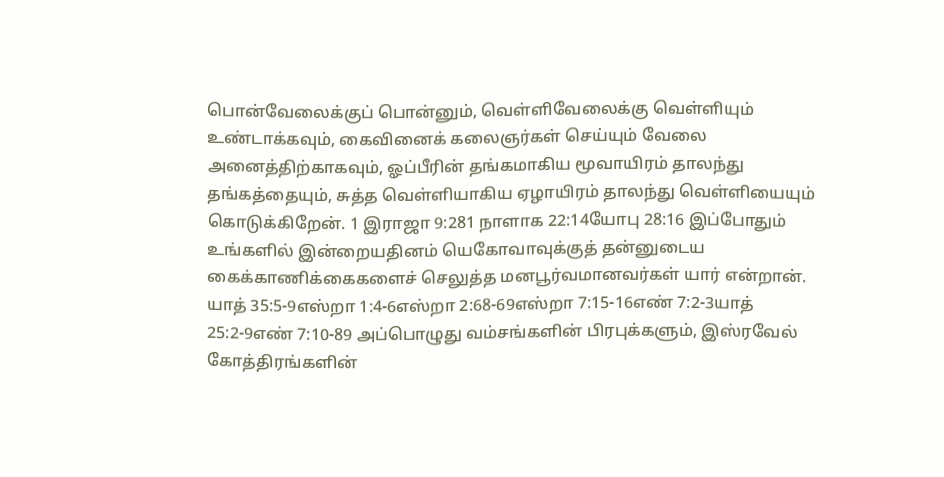பொன்வேலைக்குப் பொன்னும், வெள்ளிவேலைக்கு வெள்ளியும் உண்டாக்கவும், கைவினைக் கலைஞர்கள் செய்யும் வேலை அனைத்திற்காகவும், ஓப்பீரின் தங்கமாகிய மூவாயிரம் தாலந்து தங்கத்தையும், சுத்த வெள்ளியாகிய ஏழாயிரம் தாலந்து வெள்ளியையும் கொடுக்கிறேன். 1 இராஜா 9:281 நாளாக 22:14யோபு 28:16 இப்போதும் உங்களில் இன்றையதினம் யெகோவாவுக்குத் தன்னுடைய கைக்காணிக்கைகளைச் செலுத்த மனபூர்வமானவர்கள் யார் என்றான். யாத் 35:5-9எஸ்றா 1:4-6எஸ்றா 2:68-69எஸ்றா 7:15-16எண் 7:2-3யாத் 25:2-9எண் 7:10-89 அப்பொழுது வம்சங்களின் பிரபுக்களும், இஸ்ரவேல் கோத்திரங்களின்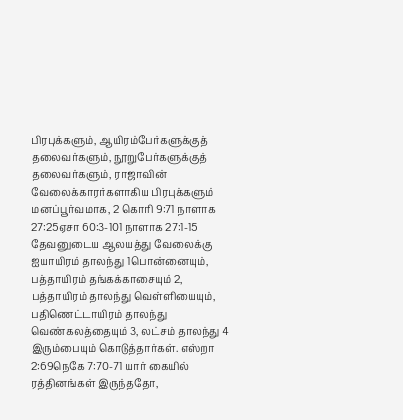பிரபுக்களும், ஆயிரம்பேர்களுக்குத் தலைவர்களும், நூறுபேர்களுக்குத் தலைவர்களும், ராஜாவின் வேலைக்காரர்களாகிய பிரபுக்களும் மனப்பூர்வமாக, 2 கொரி 9:71 நாளாக 27:25ஏசா 60:3-101 நாளாக 27:1-15 தேவனுடைய ஆலயத்து வேலைக்கு ஐயாயிரம் தாலந்து 1பொன்னையும், பத்தாயிரம் தங்கக்காசையும் 2, பத்தாயிரம் தாலந்து வெள்ளியையும், பதிணெட்டாயிரம் தாலந்து வெண்கலத்தையும் 3, லட்சம் தாலந்து 4 இரும்பையும் கொடுத்தார்கள். எஸ்றா 2:69நெகே 7:70-71 யார் கையில் ரத்தினங்கள் இருந்ததோ,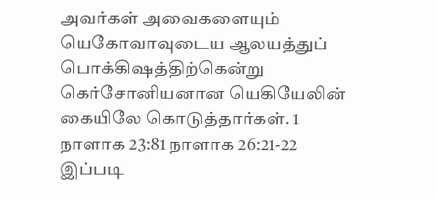அவர்கள் அவைகளையும் யெகோவாவுடைய ஆலயத்துப் பொக்கிஷத்திற்கென்று கெர்சோனியனான யெகியேலின் கையிலே கொடுத்தார்கள். 1 நாளாக 23:81 நாளாக 26:21-22 இப்படி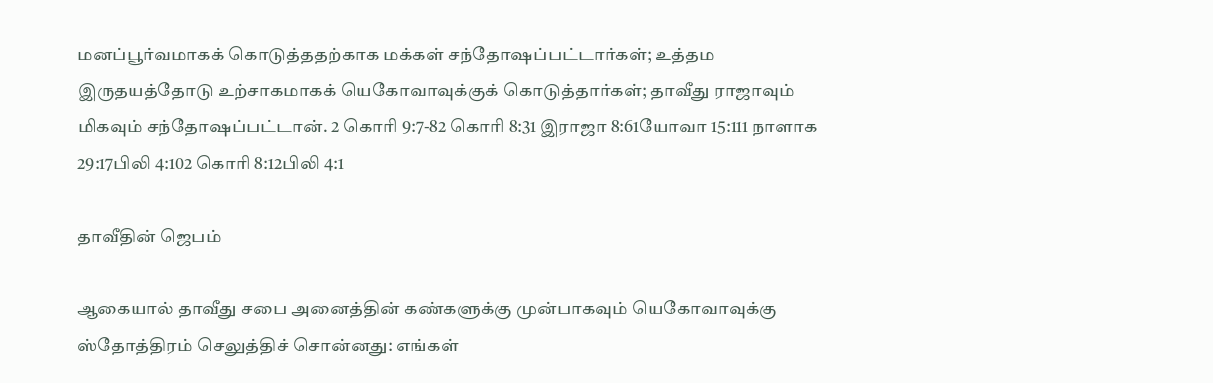மனப்பூர்வமாகக் கொடுத்ததற்காக மக்கள் சந்தோஷப்பட்டார்கள்; உத்தம இருதயத்தோடு உற்சாகமாகக் யெகோவாவுக்குக் கொடுத்தார்கள்; தாவீது ராஜாவும் மிகவும் சந்தோஷப்பட்டான். 2 கொரி 9:7-82 கொரி 8:31 இராஜா 8:61யோவா 15:111 நாளாக 29:17பிலி 4:102 கொரி 8:12பிலி 4:1

தாவீதின் ஜெபம்

ஆகையால் தாவீது சபை அனைத்தின் கண்களுக்கு முன்பாகவும் யெகோவாவுக்கு ஸ்தோத்திரம் செலுத்திச் சொன்னது: எங்கள்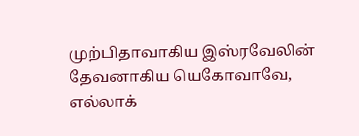முற்பிதாவாகிய இஸ்ரவேலின் தேவனாகிய யெகோவாவே, எல்லாக்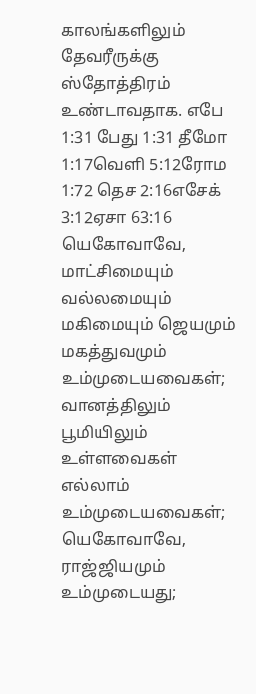காலங்களிலும் தேவரீருக்கு ஸ்தோத்திரம் உண்டாவதாக. எபே 1:31 பேது 1:31 தீமோ 1:17வெளி 5:12ரோம 1:72 தெச 2:16எசேக் 3:12ஏசா 63:16 யெகோவாவே, மாட்சிமையும் வல்லமையும் மகிமையும் ஜெயமும் மகத்துவமும் உம்முடையவைகள்; வானத்திலும் பூமியிலும் உள்ளவைகள் எல்லாம் உம்முடையவைகள்; யெகோவாவே, ராஜ்ஜியமும் உம்முடையது;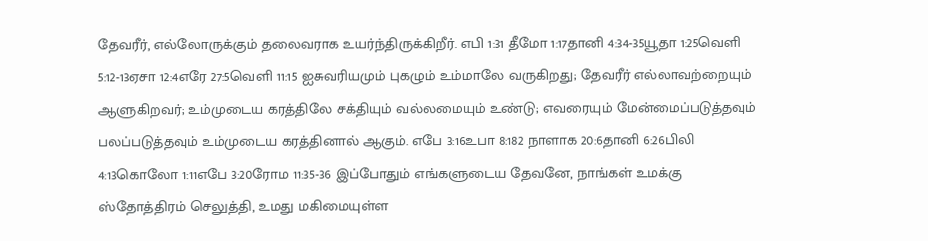தேவரீர், எல்லோருக்கும் தலைவராக உயர்ந்திருக்கிறீர். எபி 1:31 தீமோ 1:17தானி 4:34-35யூதா 1:25வெளி 5:12-13ஏசா 12:4எரே 27:5வெளி 11:15 ஐசுவரியமும் புகழும் உம்மாலே வருகிறது; தேவரீர் எல்லாவற்றையும் ஆளுகிறவர்; உம்முடைய கரத்திலே சக்தியும் வல்லமையும் உண்டு; எவரையும் மேன்மைப்படுத்தவும் பலப்படுத்தவும் உம்முடைய கரத்தினால் ஆகும். எபே 3:16உபா 8:182 நாளாக 20:6தானி 6:26பிலி 4:13கொலோ 1:11எபே 3:20ரோம 11:35-36 இப்போதும் எங்களுடைய தேவனே, நாங்கள் உமக்கு ஸ்தோத்திரம் செலுத்தி, உமது மகிமையுள்ள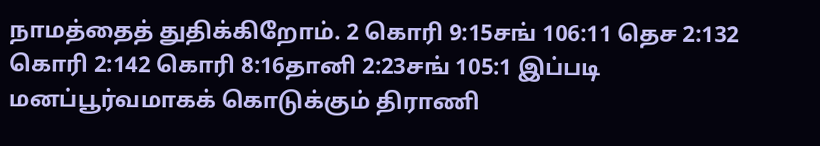நாமத்தைத் துதிக்கிறோம். 2 கொரி 9:15சங் 106:11 தெச 2:132 கொரி 2:142 கொரி 8:16தானி 2:23சங் 105:1 இப்படி மனப்பூர்வமாகக் கொடுக்கும் திராணி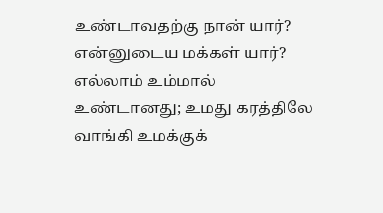உண்டாவதற்கு நான் யார்? என்னுடைய மக்கள் யார்? எல்லாம் உம்மால் உண்டானது; உமது கரத்திலே வாங்கி உமக்குக்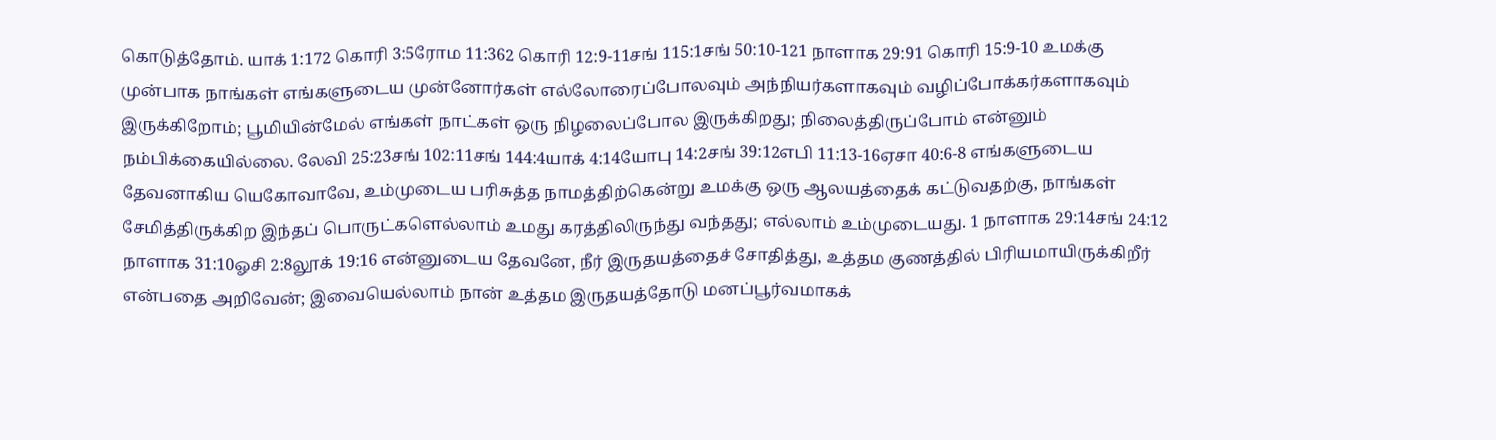கொடுத்தோம். யாக் 1:172 கொரி 3:5ரோம 11:362 கொரி 12:9-11சங் 115:1சங் 50:10-121 நாளாக 29:91 கொரி 15:9-10 உமக்கு முன்பாக நாங்கள் எங்களுடைய முன்னோர்கள் எல்லோரைப்போலவும் அந்நியர்களாகவும் வழிப்போக்கர்களாகவும் இருக்கிறோம்; பூமியின்மேல் எங்கள் நாட்கள் ஒரு நிழலைப்போல இருக்கிறது; நிலைத்திருப்போம் என்னும் நம்பிக்கையில்லை. லேவி 25:23சங் 102:11சங் 144:4யாக் 4:14யோபு 14:2சங் 39:12எபி 11:13-16ஏசா 40:6-8 எங்களுடைய தேவனாகிய யெகோவாவே, உம்முடைய பரிசுத்த நாமத்திற்கென்று உமக்கு ஒரு ஆலயத்தைக் கட்டுவதற்கு, நாங்கள் சேமித்திருக்கிற இந்தப் பொருட்களெல்லாம் உமது கரத்திலிருந்து வந்தது; எல்லாம் உம்முடையது. 1 நாளாக 29:14சங் 24:12 நாளாக 31:10ஓசி 2:8லூக் 19:16 என்னுடைய தேவனே, நீர் இருதயத்தைச் சோதித்து, உத்தம குணத்தில் பிரியமாயிருக்கிறீர் என்பதை அறிவேன்; இவையெல்லாம் நான் உத்தம இருதயத்தோடு மனப்பூர்வமாகக்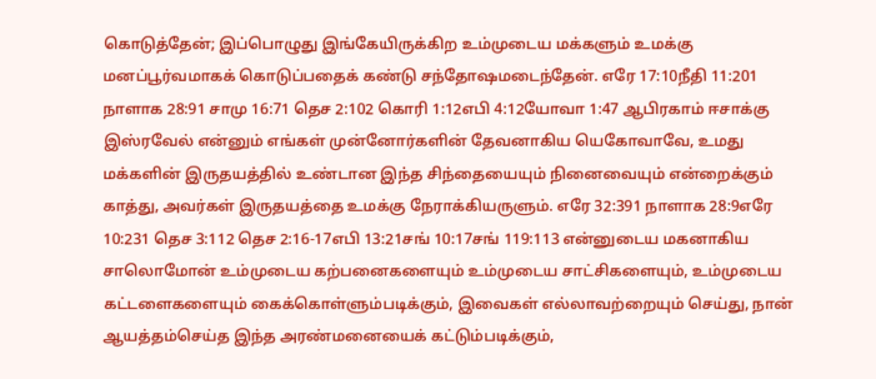கொடுத்தேன்; இப்பொழுது இங்கேயிருக்கிற உம்முடைய மக்களும் உமக்கு மனப்பூர்வமாகக் கொடுப்பதைக் கண்டு சந்தோஷமடைந்தேன். எரே 17:10நீதி 11:201 நாளாக 28:91 சாமு 16:71 தெச 2:102 கொரி 1:12எபி 4:12யோவா 1:47 ஆபிரகாம் ஈசாக்கு இஸ்ரவேல் என்னும் எங்கள் முன்னோர்களின் தேவனாகிய யெகோவாவே, உமது மக்களின் இருதயத்தில் உண்டான இந்த சிந்தையையும் நினைவையும் என்றைக்கும் காத்து, அவர்கள் இருதயத்தை உமக்கு நேராக்கியருளும். எரே 32:391 நாளாக 28:9எரே 10:231 தெச 3:112 தெச 2:16-17எபி 13:21சங் 10:17சங் 119:113 என்னுடைய மகனாகிய சாலொமோன் உம்முடைய கற்பனைகளையும் உம்முடைய சாட்சிகளையும், உம்முடைய கட்டளைகளையும் கைக்கொள்ளும்படிக்கும், இவைகள் எல்லாவற்றையும் செய்து, நான் ஆயத்தம்செய்த இந்த அரண்மனையைக் கட்டும்படிக்கும்,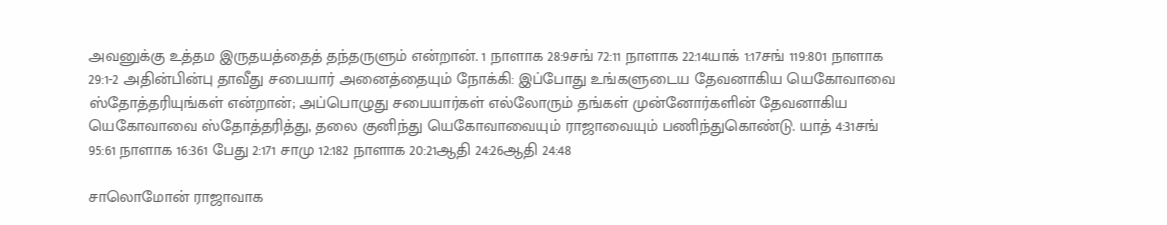அவனுக்கு உத்தம இருதயத்தைத் தந்தருளும் என்றான். 1 நாளாக 28:9சங் 72:11 நாளாக 22:14யாக் 1:17சங் 119:801 நாளாக 29:1-2 அதின்பின்பு தாவீது சபையார் அனைத்தையும் நோக்கி: இப்போது உங்களுடைய தேவனாகிய யெகோவாவை ஸ்தோத்தரியுங்கள் என்றான்; அப்பொழுது சபையார்கள் எல்லோரும் தங்கள் முன்னோர்களின் தேவனாகிய யெகோவாவை ஸ்தோத்தரித்து, தலை குனிந்து யெகோவாவையும் ராஜாவையும் பணிந்துகொண்டு. யாத் 4:31சங் 95:61 நாளாக 16:361 பேது 2:171 சாமு 12:182 நாளாக 20:21ஆதி 24:26ஆதி 24:48

சாலொமோன் ராஜாவாக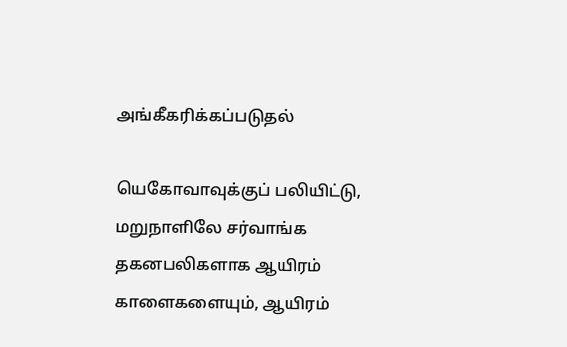அங்கீகரிக்கப்படுதல்

யெகோவாவுக்குப் பலியிட்டு, மறுநாளிலே சர்வாங்க தகனபலிகளாக ஆயிரம் காளைகளையும், ஆயிரம்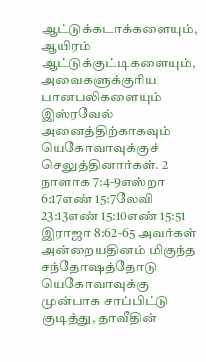ஆட்டுக்கடாக்களையும், ஆயிரம் ஆட்டுக்குட்டிகளையும், அவைகளுக்குரிய பானபலிகளையும் இஸ்ரவேல் அனைத்திற்காகவும் யெகோவாவுக்குச் செலுத்தினார்கள். 2 நாளாக 7:4-9எஸ்றா 6:17எண் 15:7லேவி 23:13எண் 15:10எண் 15:51 இராஜா 8:62-65 அவர்கள் அன்றையதினம் மிகுந்த சந்தோஷத்தோடு யெகோவாவுக்கு முன்பாக சாப்பிட்டு குடித்து, தாவீதின்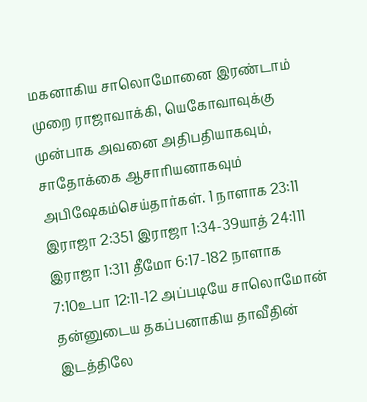மகனாகிய சாலொமோனை இரண்டாம் முறை ராஜாவாக்கி, யெகோவாவுக்கு முன்பாக அவனை அதிபதியாகவும், சாதோக்கை ஆசாரியனாகவும் அபிஷேகம்செய்தார்கள். 1 நாளாக 23:11 இராஜா 2:351 இராஜா 1:34-39யாத் 24:111 இராஜா 1:311 தீமோ 6:17-182 நாளாக 7:10உபா 12:11-12 அப்படியே சாலொமோன் தன்னுடைய தகப்பனாகிய தாவீதின் இடத்திலே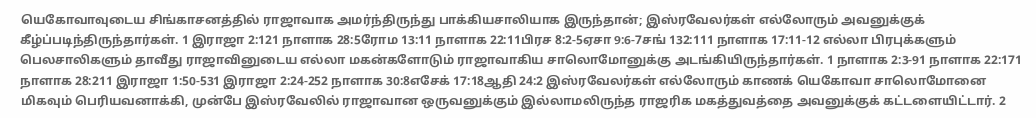யெகோவாவுடைய சிங்காசனத்தில் ராஜாவாக அமர்ந்திருந்து பாக்கியசாலியாக இருந்தான்; இஸ்ரவேலர்கள் எல்லோரும் அவனுக்குக் கீழ்ப்படிந்திருந்தார்கள். 1 இராஜா 2:121 நாளாக 28:5ரோம 13:11 நாளாக 22:11பிரச 8:2-5ஏசா 9:6-7சங் 132:111 நாளாக 17:11-12 எல்லா பிரபுக்களும் பெலசாலிகளும் தாவீது ராஜாவினுடைய எல்லா மகன்களோடும் ராஜாவாகிய சாலொமோனுக்கு அடங்கியிருந்தார்கள். 1 நாளாக 2:3-91 நாளாக 22:171 நாளாக 28:211 இராஜா 1:50-531 இராஜா 2:24-252 நாளாக 30:8எசேக் 17:18ஆதி 24:2 இஸ்ரவேலர்கள் எல்லோரும் காணக் யெகோவா சாலொமோனை மிகவும் பெரியவனாக்கி, முன்பே இஸ்ரவேலில் ராஜாவான ஒருவனுக்கும் இல்லாமலிருந்த ராஜரிக மகத்துவத்தை அவனுக்குக் கட்டளையிட்டார். 2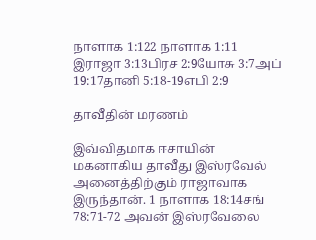நாளாக 1:122 நாளாக 1:11 இராஜா 3:13பிரச 2:9யோசு 3:7அப் 19:17தானி 5:18-19எபி 2:9

தாவீதின் மரணம்

இவ்விதமாக ஈசாயின் மகனாகிய தாவீது இஸ்ரவேல் அனைத்திற்கும் ராஜாவாக இருந்தான். 1 நாளாக 18:14சங் 78:71-72 அவன் இஸ்ரவேலை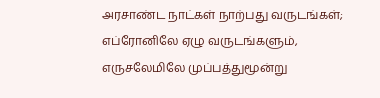அரசாண்ட நாட்கள் நாற்பது வருடங்கள்; எப்ரோனிலே ஏழு வருடங்களும், எருசலேமிலே முப்பத்துமூன்று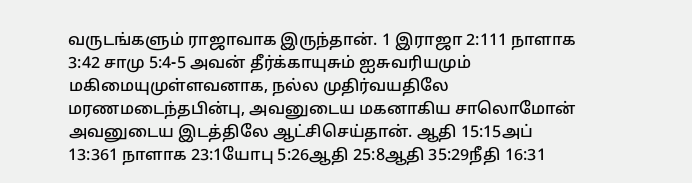வருடங்களும் ராஜாவாக இருந்தான். 1 இராஜா 2:111 நாளாக 3:42 சாமு 5:4-5 அவன் தீர்க்காயுசும் ஐசுவரியமும் மகிமையுமுள்ளவனாக, நல்ல முதிர்வயதிலே மரணமடைந்தபின்பு, அவனுடைய மகனாகிய சாலொமோன் அவனுடைய இடத்திலே ஆட்சிசெய்தான். ஆதி 15:15அப் 13:361 நாளாக 23:1யோபு 5:26ஆதி 25:8ஆதி 35:29நீதி 16:31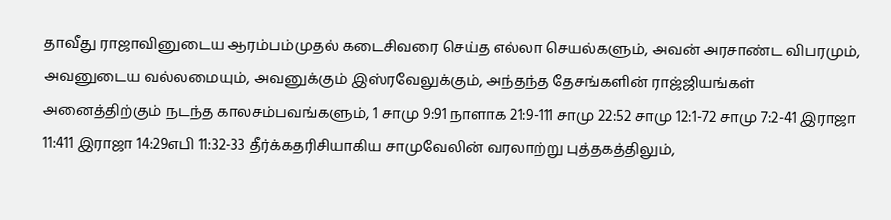தாவீது ராஜாவினுடைய ஆரம்பம்முதல் கடைசிவரை செய்த எல்லா செயல்களும், அவன் அரசாண்ட விபரமும், அவனுடைய வல்லமையும், அவனுக்கும் இஸ்ரவேலுக்கும், அந்தந்த தேசங்களின் ராஜ்ஜியங்கள் அனைத்திற்கும் நடந்த காலசம்பவங்களும், 1 சாமு 9:91 நாளாக 21:9-111 சாமு 22:52 சாமு 12:1-72 சாமு 7:2-41 இராஜா 11:411 இராஜா 14:29எபி 11:32-33 தீர்க்கதரிசியாகிய சாமுவேலின் வரலாற்று புத்தகத்திலும்,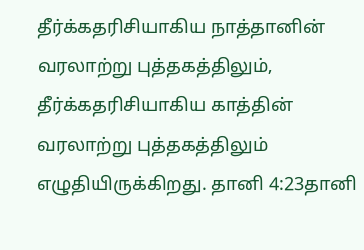தீர்க்கதரிசியாகிய நாத்தானின் வரலாற்று புத்தகத்திலும், தீர்க்கதரிசியாகிய காத்தின் வரலாற்று புத்தகத்திலும் எழுதியிருக்கிறது. தானி 4:23தானி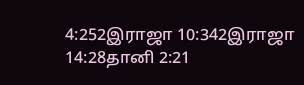4:252இராஜா 10:342இராஜா 14:28தானி 2:21